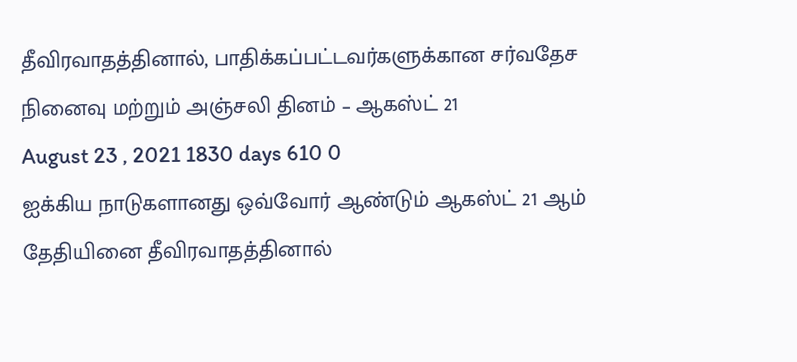தீவிரவாதத்தினால், பாதிக்கப்பட்டவர்களுக்கான சர்வதேச நினைவு மற்றும் அஞ்சலி தினம் – ஆகஸ்ட் 21
August 23 , 2021 1830 days 610 0
ஐக்கிய நாடுகளானது ஒவ்வோர் ஆண்டும் ஆகஸ்ட் 21 ஆம் தேதியினை தீவிரவாதத்தினால்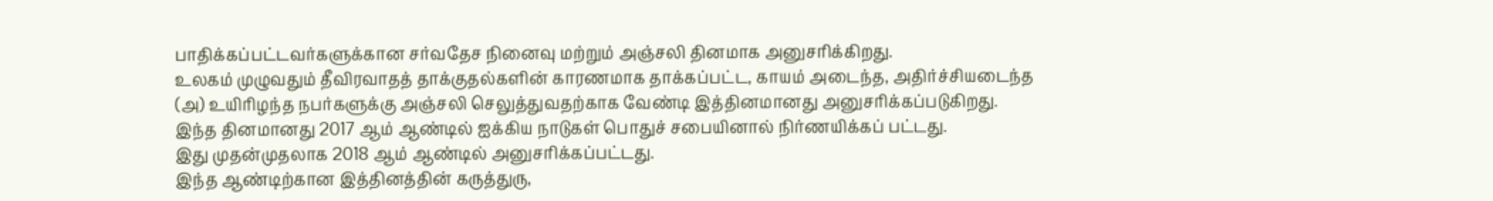பாதிக்கப்பட்டவர்களுக்கான சர்வதேச நினைவு மற்றும் அஞ்சலி தினமாக அனுசரிக்கிறது.
உலகம் முழுவதும் தீவிரவாதத் தாக்குதல்களின் காரணமாக தாக்கப்பட்ட, காயம் அடைந்த, அதிர்ச்சியடைந்த (அ) உயிரிழந்த நபர்களுக்கு அஞ்சலி செலுத்துவதற்காக வேண்டி இத்தினமானது அனுசரிக்கப்படுகிறது.
இந்த தினமானது 2017 ஆம் ஆண்டில் ஐக்கிய நாடுகள் பொதுச் சபையினால் நிர்ணயிக்கப் பட்டது.
இது முதன்முதலாக 2018 ஆம் ஆண்டில் அனுசரிக்கப்பட்டது.
இந்த ஆண்டிற்கான இத்தினத்தின் கருத்துரு,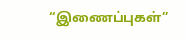“இணைப்புகள்”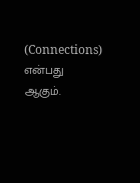(Connections) என்பது ஆகும்.